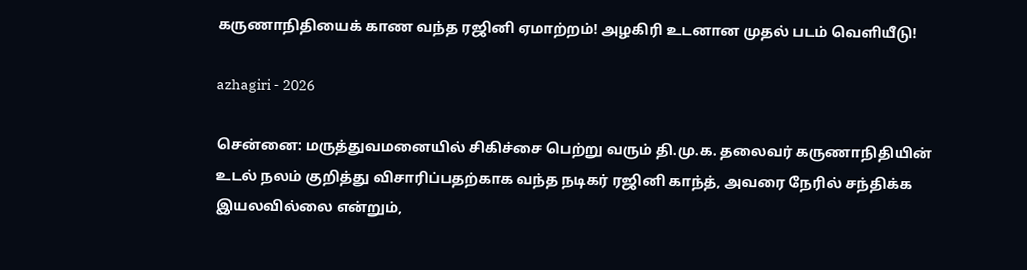கருணாநிதியைக் காண வந்த ரஜினி ஏமாற்றம்! அழகிரி உடனான முதல் படம் வெளியீடு!

azhagiri - 2026

சென்னை: மருத்துவமனையில் சிகிச்சை பெற்று வரும் தி.மு.க. தலைவர் கருணாநிதியின் உடல் நலம் குறித்து விசாரிப்பதற்காக வந்த நடிகர் ரஜினி காந்த், அவரை நேரில் சந்திக்க இயலவில்லை என்றும்,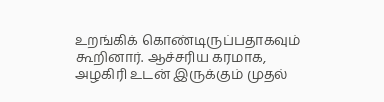உறங்கிக் கொண்டிருப்பதாகவும் கூறினார். ஆச்சரிய கரமாக, அழகிரி உடன் இருக்கும் முதல்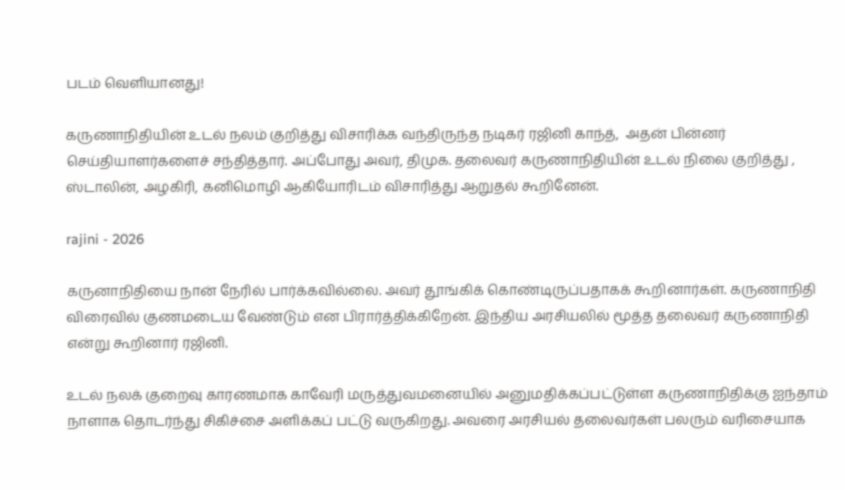படம் வெளியானது!

கருணாநிதியின் உடல் நலம் குறித்து விசாரிக்க வந்திருந்த நடிகர் ரஜினி காந்த்,  அதன் பின்னர் செய்தியாளர்களைச் சந்தித்தார். அப்போது அவர், திமுக. தலைவர் கருணாநிதியின் உடல் நிலை குறித்து , ஸ்டாலின், அழகிரி, கனிமொழி ஆகியோரிடம் விசாரித்து ஆறுதல் கூறினேன்.

rajini - 2026

கருனாநிதியை நான் நேரில் பார்க்கவில்லை. அவர் தூங்கிக் கொண்டிருப்பதாகக் கூறினார்கள். கருணாநிதி விரைவில் குணமடைய வேண்டும் என பிரார்த்திக்கிறேன். இந்திய அரசியலில் மூத்த தலைவர் கருணாநிதி என்று கூறினார் ரஜினி.

உடல் நலக் குறைவு காரணமாக காவேரி மருத்துவமனையில் அனுமதிக்கப்பட்டுள்ள கருணாநிதிக்கு ஐந்தாம் நாளாக தொடர்ந்து சிகிச்சை அளிக்கப் பட்டு வருகிறது. அவரை அரசியல் தலைவர்கள் பலரும் வரிசையாக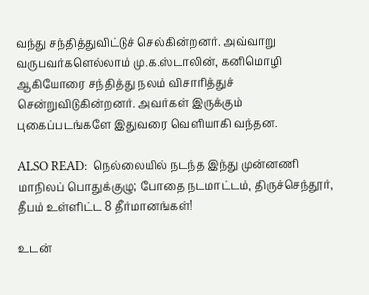வந்து சந்தித்துவிட்டுச் செல்கின்றனர். அவ்வாறு வருபவர்களெல்லாம் மு.க.ஸ்டாலின், கனிமொழி ஆகியோரை சந்தித்து நலம் விசாரித்துச் சென்றுவிடுகின்றனர். அவர்கள் இருக்கும் புகைப்படங்களே இதுவரை வெளியாகி வந்தன.

ALSO READ:  நெல்லையில் நடந்த இந்து முன்னணி மாநிலப் பொதுக்குழு; போதை நடமாட்டம், திருச்செந்தூர், தீபம் உள்ளிட்ட 8 தீர்மானங்கள்!

உடன்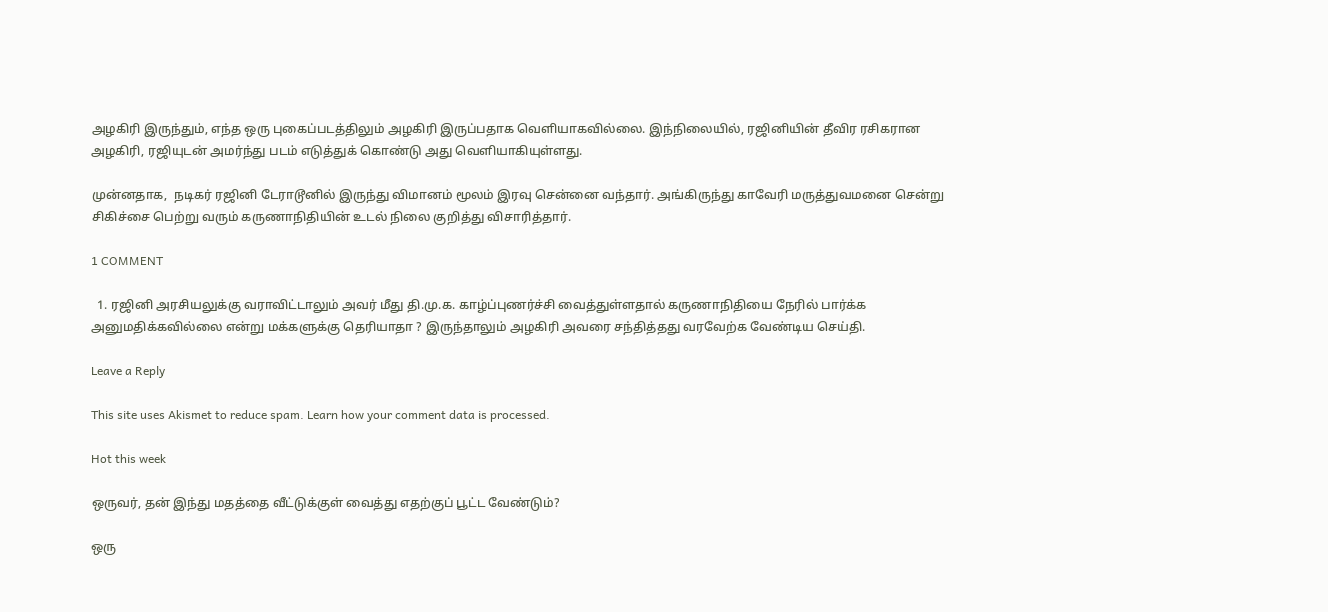அழகிரி இருந்தும், எந்த ஒரு புகைப்படத்திலும் அழகிரி இருப்பதாக வெளியாகவில்லை. இந்நிலையில், ரஜினியின் தீவிர ரசிகரான அழகிரி, ரஜியுடன் அமர்ந்து படம் எடுத்துக் கொண்டு அது வெளியாகியுள்ளது.

முன்னதாக,  நடிகர் ரஜினி டேராடூனில் இருந்து விமானம் மூலம் இரவு சென்னை வந்தார். அங்கிருந்து காவேரி மருத்துவமனை சென்று சிகிச்சை பெற்று வரும் கருணாநிதியின் உடல் நிலை குறித்து விசாரித்தார்.

1 COMMENT

  1. ரஜினி அரசியலுக்கு வராவிட்டாலும் அவர் மீது தி.மு.க. காழ்ப்புணர்ச்சி வைத்துள்ளதால் கருணாநிதியை நேரில் பார்க்க அனுமதிக்கவில்லை என்று மக்களுக்கு தெரியாதா ? இருந்தாலும் அழகிரி அவரை சந்தித்தது வரவேற்க வேண்டிய செய்தி.

Leave a Reply

This site uses Akismet to reduce spam. Learn how your comment data is processed.

Hot this week

ஒருவர், தன் இந்து மதத்தை வீட்டுக்குள் வைத்து எதற்குப் பூட்ட வேண்டும்?

ஒரு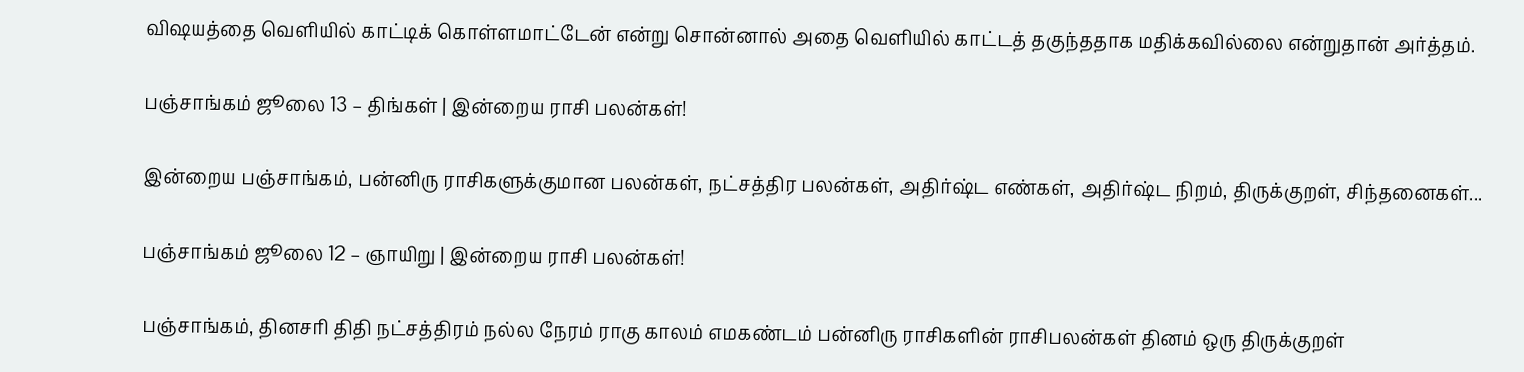விஷயத்தை வெளியில் காட்டிக் கொள்ளமாட்டேன் என்று சொன்னால் அதை வெளியில் காட்டத் தகுந்ததாக மதிக்கவில்லை என்றுதான் அர்த்தம்.

பஞ்சாங்கம் ஜூலை 13 – திங்கள் | இன்றைய ராசி பலன்கள்!

இன்றைய பஞ்சாங்கம், பன்னிரு ராசிகளுக்குமான பலன்கள், நட்சத்திர பலன்கள், அதிர்ஷ்ட எண்கள், அதிர்ஷ்ட நிறம், திருக்குறள், சிந்தனைகள்...

பஞ்சாங்கம் ஜூலை 12 – ஞாயிறு | இன்றைய ராசி பலன்கள்!

பஞ்சாங்கம், தினசரி திதி நட்சத்திரம் நல்ல நேரம் ராகு காலம் எமகண்டம் பன்னிரு ராசிகளின் ராசிபலன்கள் தினம் ஒரு திருக்குறள்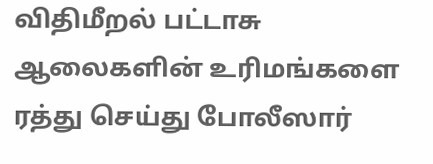விதிமீறல் பட்டாசு ஆலைகளின் உரிமங்களை ரத்து செய்து போலீஸார்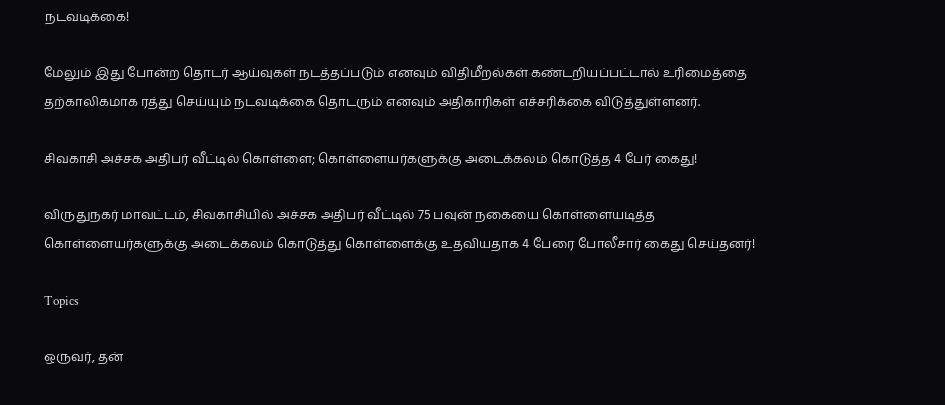நடவடிக்கை!

மேலும் இது போன்ற தொடர் ஆய்வுகள் நடத்தப்படும் எனவும் விதிமீறல்கள் கண்டறியப்பட்டால் உரிமைத்தை தற்காலிகமாக ரத்து செய்யும் நடவடிக்கை தொடரும் எனவும் அதிகாரிகள் எச்சரிக்கை விடுத்துள்ளனர்.

சிவகாசி அச்சக அதிபர் வீட்டில் கொள்ளை; கொள்ளையர்களுக்கு அடைக்கலம் கொடுத்த 4 பேர் கைது!

விருதுநகர் மாவட்டம், சிவகாசியில் அச்சக அதிபர் வீட்டில் 75 பவுன் நகையை கொள்ளையடித்த கொள்ளையர்களுக்கு அடைக்கலம் கொடுத்து கொள்ளைக்கு உதவியதாக 4 பேரை போலீசார் கைது செய்தனர்!

Topics

ஒருவர், தன்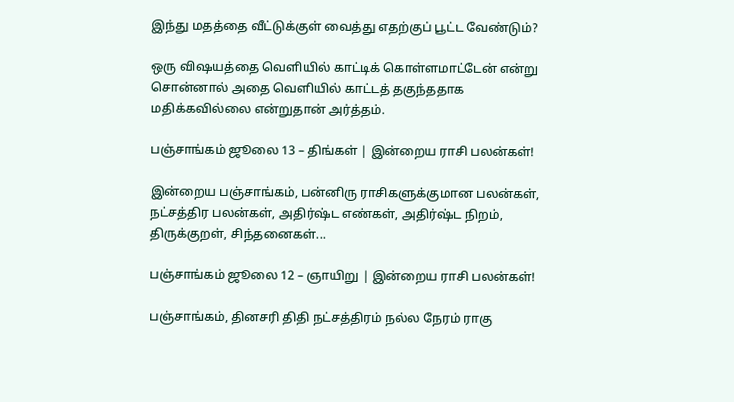இந்து மதத்தை வீட்டுக்குள் வைத்து எதற்குப் பூட்ட வேண்டும்?

ஒரு விஷயத்தை வெளியில் காட்டிக் கொள்ளமாட்டேன் என்று சொன்னால் அதை வெளியில் காட்டத் தகுந்ததாக மதிக்கவில்லை என்றுதான் அர்த்தம்.

பஞ்சாங்கம் ஜூலை 13 – திங்கள் | இன்றைய ராசி பலன்கள்!

இன்றைய பஞ்சாங்கம், பன்னிரு ராசிகளுக்குமான பலன்கள், நட்சத்திர பலன்கள், அதிர்ஷ்ட எண்கள், அதிர்ஷ்ட நிறம், திருக்குறள், சிந்தனைகள்...

பஞ்சாங்கம் ஜூலை 12 – ஞாயிறு | இன்றைய ராசி பலன்கள்!

பஞ்சாங்கம், தினசரி திதி நட்சத்திரம் நல்ல நேரம் ராகு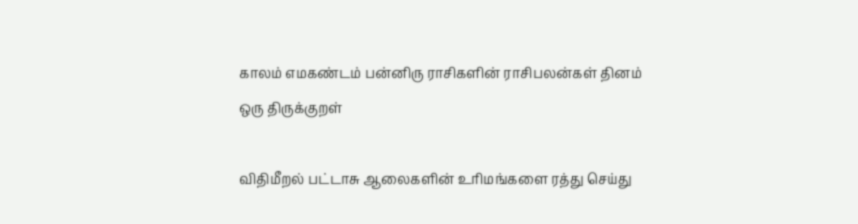காலம் எமகண்டம் பன்னிரு ராசிகளின் ராசிபலன்கள் தினம் ஒரு திருக்குறள்

விதிமீறல் பட்டாசு ஆலைகளின் உரிமங்களை ரத்து செய்து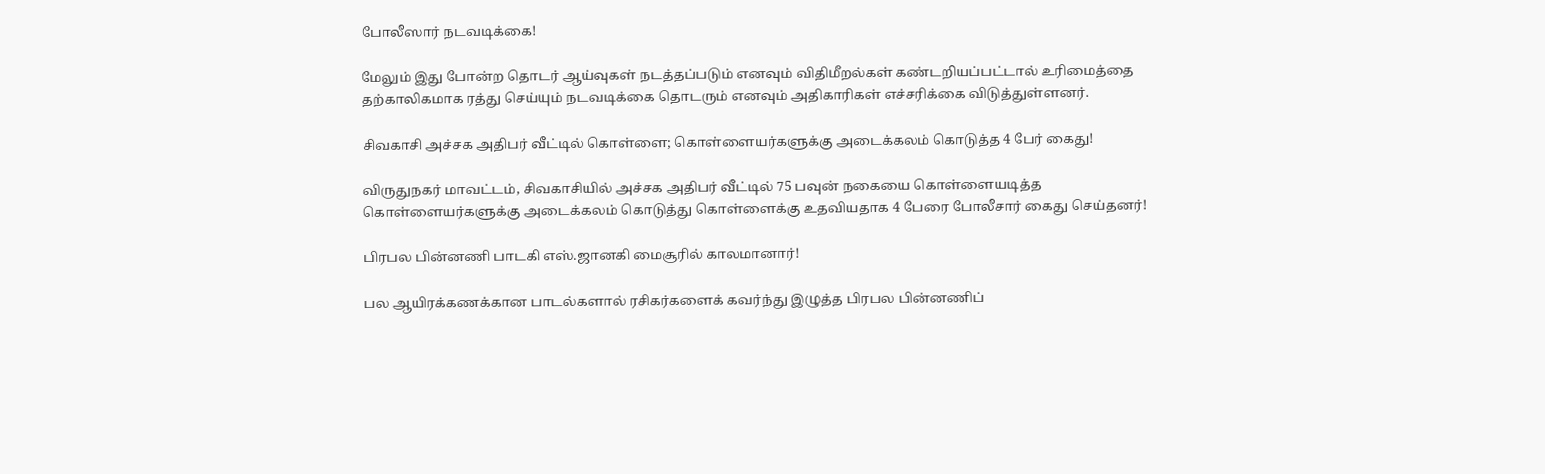போலீஸார் நடவடிக்கை!

மேலும் இது போன்ற தொடர் ஆய்வுகள் நடத்தப்படும் எனவும் விதிமீறல்கள் கண்டறியப்பட்டால் உரிமைத்தை தற்காலிகமாக ரத்து செய்யும் நடவடிக்கை தொடரும் எனவும் அதிகாரிகள் எச்சரிக்கை விடுத்துள்ளனர்.

சிவகாசி அச்சக அதிபர் வீட்டில் கொள்ளை; கொள்ளையர்களுக்கு அடைக்கலம் கொடுத்த 4 பேர் கைது!

விருதுநகர் மாவட்டம், சிவகாசியில் அச்சக அதிபர் வீட்டில் 75 பவுன் நகையை கொள்ளையடித்த கொள்ளையர்களுக்கு அடைக்கலம் கொடுத்து கொள்ளைக்கு உதவியதாக 4 பேரை போலீசார் கைது செய்தனர்!

பிரபல பின்னணி பாடகி எஸ்.ஜானகி மைசூரில் காலமானார்!

பல ஆயிரக்கணக்கான பாடல்களால் ரசிகர்களைக் கவர்ந்து இழுத்த பிரபல பின்னணிப்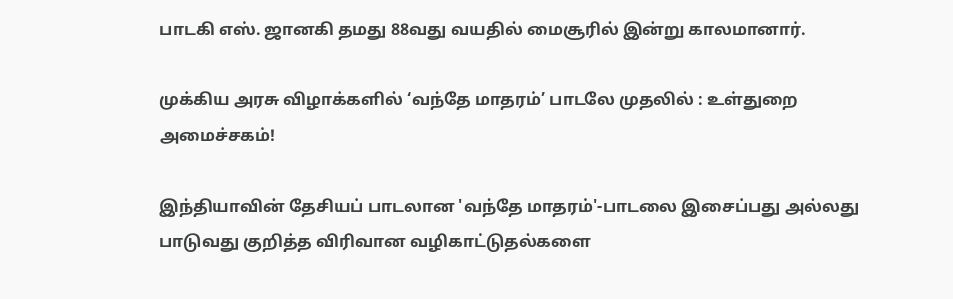பாடகி எஸ். ஜானகி தமது 88வது வயதில் மைசூரில் இன்று காலமானார்.

முக்கிய அரசு விழாக்களில் ‘வந்தே மாதரம்’ பாடலே முதலில் : உள்துறை அமைச்சகம்!

இந்தியாவின் தேசியப் பாடலான 'வந்தே மாதரம்'-பாடலை இசைப்பது அல்லது பாடுவது குறித்த விரிவான வழிகாட்டுதல்களை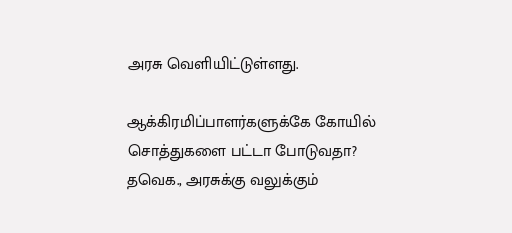அரசு வெளியிட்டுள்ளது.

ஆக்கிரமிப்பாளர்களுக்கே கோயில் சொத்துகளை பட்டா போடுவதா? தவெக., அரசுக்கு வலுக்கும்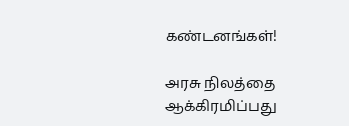கண்டனங்கள்!

அரசு நிலத்தை ஆக்கிரமிப்பது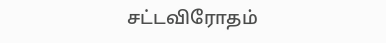சட்டவிரோதம்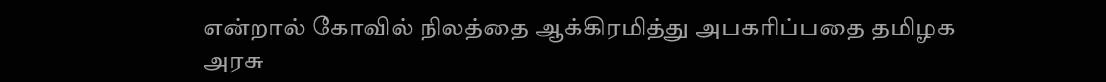என்றால் கோவில் நிலத்தை ஆக்கிரமித்து அபகரிப்பதை தமிழக அரசு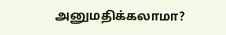அனுமதிக்கலாமா?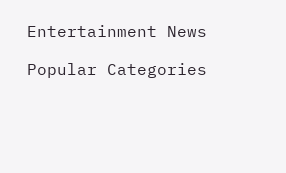Entertainment News

Popular Categories